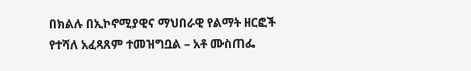በክልሉ በኢኮኖሚያዊና ማህበራዊ የልማት ዘርፎች የተሻለ አፈጻጸም ተመዝግቧል – አቶ ሙስጠፌ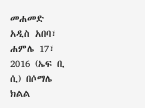መሐመድ
አዲስ አበባ፣ ሐምሌ 17፣ 2016 (ኤፍ ቢ ሲ) በሶማሌ ክልል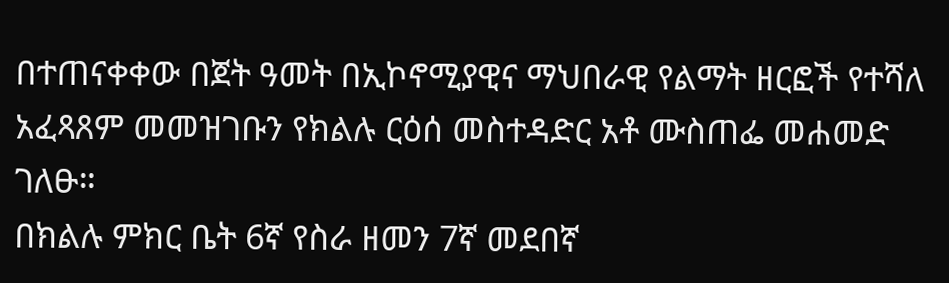በተጠናቀቀው በጀት ዓመት በኢኮኖሚያዊና ማህበራዊ የልማት ዘርፎች የተሻለ አፈጻጸም መመዝገቡን የክልሉ ርዕሰ መስተዳድር አቶ ሙስጠፌ መሐመድ ገለፁ።
በክልሉ ምክር ቤት 6ኛ የስራ ዘመን 7ኛ መደበኛ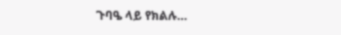ጉባዔ ላይ የክልሉ…